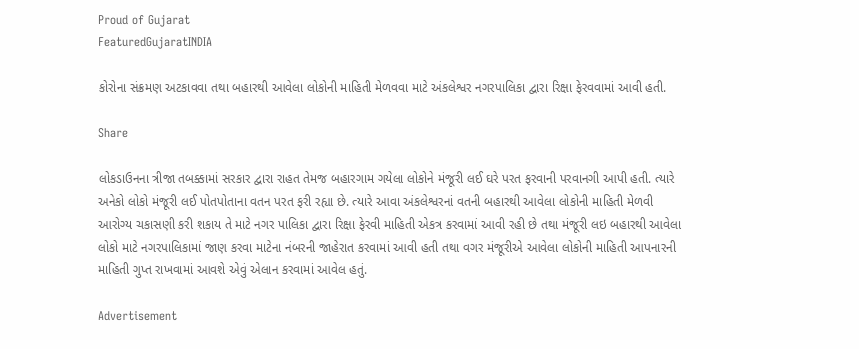Proud of Gujarat
FeaturedGujaratINDIA

કોરોના સંક્રમણ અટકાવવા તથા બહારથી આવેલા લોકોની માહિતી મેળવવા માટે અંકલેશ્વર નગરપાલિકા દ્વારા રિક્ષા ફેરવવામાં આવી હતી.

Share

લોકડાઉનના ત્રીજા તબક્કામાં સરકાર દ્વારા રાહત તેમજ બહારગામ ગયેલા લોકોને મંજૂરી લઈ ઘરે પરત ફરવાની પરવાનગી આપી હતી. ત્યારે અનેકો લોકો મંજૂરી લઈ પોતપોતાના વતન પરત ફરી રહ્યા છે. ત્યારે આવા અંકલેશ્વરનાં વતની બહારથી આવેલા લોકોની માહિતી મેળવી આરોગ્ય ચકાસણી કરી શકાય તે માટે નગર પાલિકા દ્વારા રિક્ષા ફેરવી માહિતી એકત્ર કરવામાં આવી રહી છે તથા મંજૂરી લઇ બહારથી આવેલા લોકો માટે નગરપાલિકામાં જાણ કરવા માટેના નંબરની જાહેરાત કરવામાં આવી હતી તથા વગર મંજૂરીએ આવેલા લોકોની માહિતી આપનારની માહિતી ગુપ્ત રાખવામાં આવશે એવું એલાન કરવામાં આવેલ હતું.

Advertisement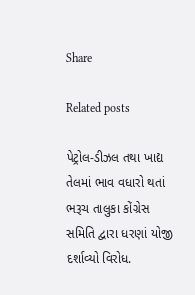Share

Related posts

પેટ્રોલ-ડીઝલ તથા ખાદ્ય તેલમાં ભાવ વધારો થતાં ભરૂચ તાલુકા કોંગ્રેસ સમિતિ દ્વારા ધરણાં યોજી દર્શાવ્યો વિરોધ.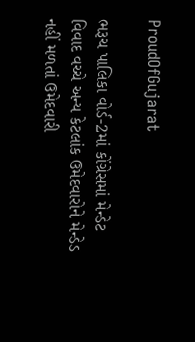ProudOfGujarat

ભરૂચ પાલિકા વોર્ડ-2માં કોંગ્રેસમાં મેન્ડેટ વિવાદ વચ્ચે અન્ય કેટલાંક ઉમેદવારોને મેન્ડેડ નહીં મળતાં ઉમેદવારી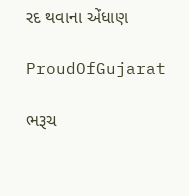રદ થવાના એંધાણ

ProudOfGujarat

ભરૂચ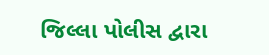જિલ્લા પોલીસ દ્વારા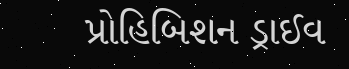પ્રોહિબિશન ડ્રાઈવ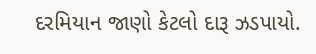દરમિયાન જાણો કેટલો દારૂ ઝડપાયો.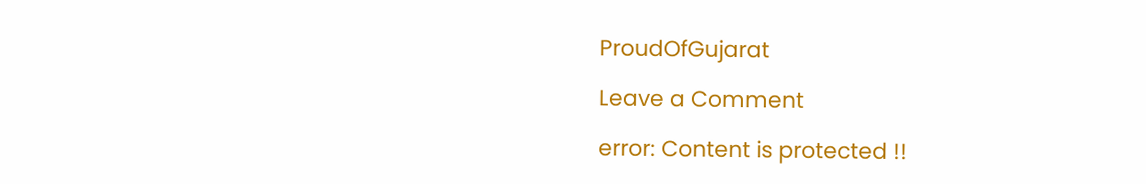ProudOfGujarat

Leave a Comment

error: Content is protected !!